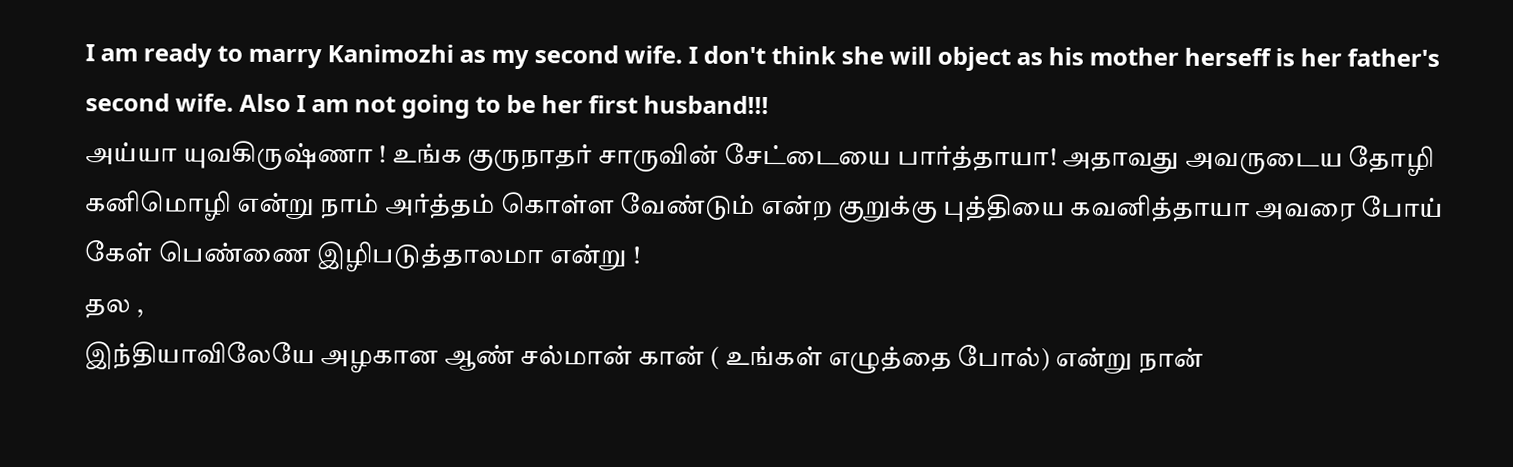I am ready to marry Kanimozhi as my second wife. I don't think she will object as his mother herseff is her father's second wife. Also I am not going to be her first husband!!!
அய்யா யுவகிருஷ்ணா ! உங்க குருநாதர் சாருவின் சேட்டையை பார்த்தாயா! அதாவது அவருடைய தோழி கனிமொழி என்று நாம் அர்த்தம் கொள்ள வேண்டும் என்ற குறுக்கு புத்தியை கவனித்தாயா அவரை போய் கேள் பெண்ணை இழிபடுத்தாலமா என்று !
தல ,
இந்தியாவிலேயே அழகான ஆண் சல்மான் கான் ( உங்கள் எழுத்தை போல்) என்று நான்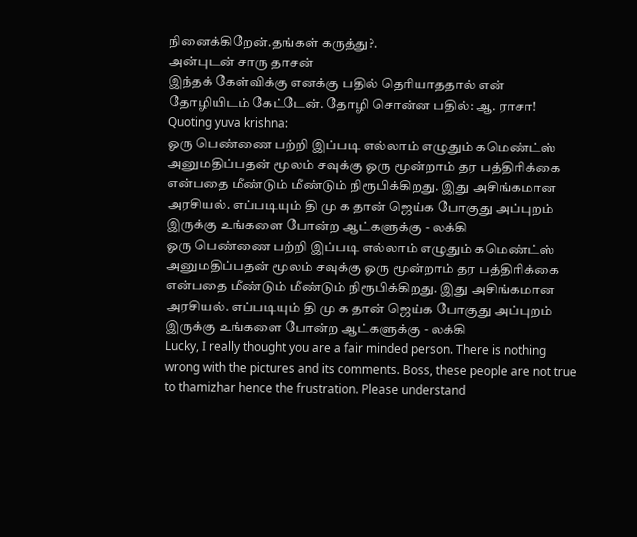நினைக்கிறேன்.தங்கள் கருத்து?.
அன்புடன் சாரு தாசன்
இந்தக் கேள்விக்கு எனக்கு பதில் தெரியாததால் என் தோழியிடம் கேட்டேன். தோழி சொன்ன பதில்: ஆ. ராசா!
Quoting yuva krishna:
ஓரு பெண்ணை பற்றி இப்படி எல்லாம் எழுதும் கமெண்ட்ஸ் அனுமதிப்பதன் மூலம் சவுக்கு ஓரு மூன்றாம் தர பத்திரிக்கை என்பதை மீண்டும் மீண்டும் நிரூபிக்கிறது. இது அசிங்கமான அரசியல். எப்படியும் தி மு க தான் ஜெய்க போகுது அப்புறம் இருக்கு உங்களை போன்ற ஆட்களுக்கு - லக்கி
ஓரு பெண்ணை பற்றி இப்படி எல்லாம் எழுதும் கமெண்ட்ஸ் அனுமதிப்பதன் மூலம் சவுக்கு ஓரு மூன்றாம் தர பத்திரிக்கை என்பதை மீண்டும் மீண்டும் நிரூபிக்கிறது. இது அசிங்கமான அரசியல். எப்படியும் தி மு க தான் ஜெய்க போகுது அப்புறம் இருக்கு உங்களை போன்ற ஆட்களுக்கு - லக்கி
Lucky, I really thought you are a fair minded person. There is nothing wrong with the pictures and its comments. Boss, these people are not true to thamizhar hence the frustration. Please understand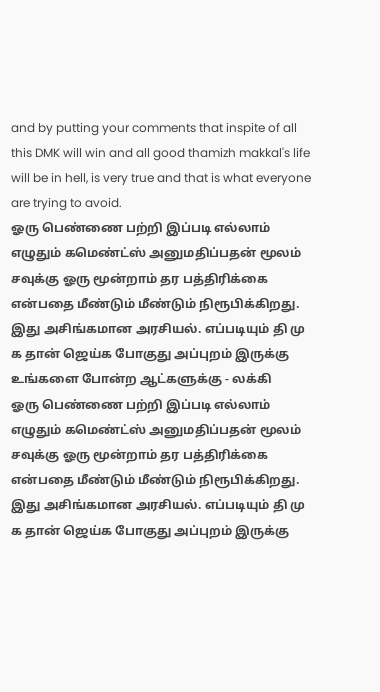and by putting your comments that inspite of all this DMK will win and all good thamizh makkal's life will be in hell, is very true and that is what everyone are trying to avoid.
ஓரு பெண்ணை பற்றி இப்படி எல்லாம் எழுதும் கமெண்ட்ஸ் அனுமதிப்பதன் மூலம் சவுக்கு ஓரு மூன்றாம் தர பத்திரிக்கை என்பதை மீண்டும் மீண்டும் நிரூபிக்கிறது. இது அசிங்கமான அரசியல். எப்படியும் தி மு க தான் ஜெய்க போகுது அப்புறம் இருக்கு உங்களை போன்ற ஆட்களுக்கு - லக்கி
ஓரு பெண்ணை பற்றி இப்படி எல்லாம் எழுதும் கமெண்ட்ஸ் அனுமதிப்பதன் மூலம் சவுக்கு ஓரு மூன்றாம் தர பத்திரிக்கை என்பதை மீண்டும் மீண்டும் நிரூபிக்கிறது. இது அசிங்கமான அரசியல். எப்படியும் தி மு க தான் ஜெய்க போகுது அப்புறம் இருக்கு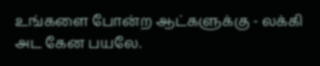உங்களை போன்ற ஆட்களுக்கு - லக்கி
அட கேன பயலே.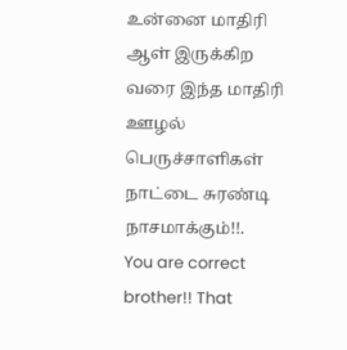உன்னை மாதிரி ஆள் இருக்கிற வரை இந்த மாதிரி ஊழல் பெருச்சாளிகள் நாட்டை சுரண்டி நாசமாக்கும்!!.
You are correct brother!! That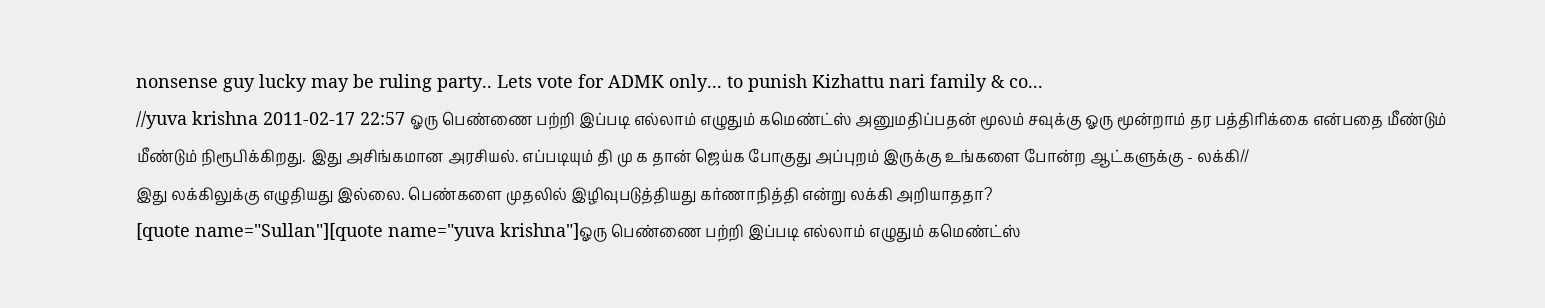nonsense guy lucky may be ruling party.. Lets vote for ADMK only... to punish Kizhattu nari family & co...
//yuva krishna 2011-02-17 22:57 ஓரு பெண்ணை பற்றி இப்படி எல்லாம் எழுதும் கமெண்ட்ஸ் அனுமதிப்பதன் மூலம் சவுக்கு ஓரு மூன்றாம் தர பத்திரிக்கை என்பதை மீண்டும் மீண்டும் நிரூபிக்கிறது. இது அசிங்கமான அரசியல். எப்படியும் தி மு க தான் ஜெய்க போகுது அப்புறம் இருக்கு உங்களை போன்ற ஆட்களுக்கு - லக்கி//
இது லக்கிலுக்கு எழுதியது இல்லை. பெண்களை முதலில் இழிவுபடுத்தியது கர்ணாநித்தி என்று லக்கி அறியாததா?
[quote name="Sullan"][quote name="yuva krishna"]ஓரு பெண்ணை பற்றி இப்படி எல்லாம் எழுதும் கமெண்ட்ஸ்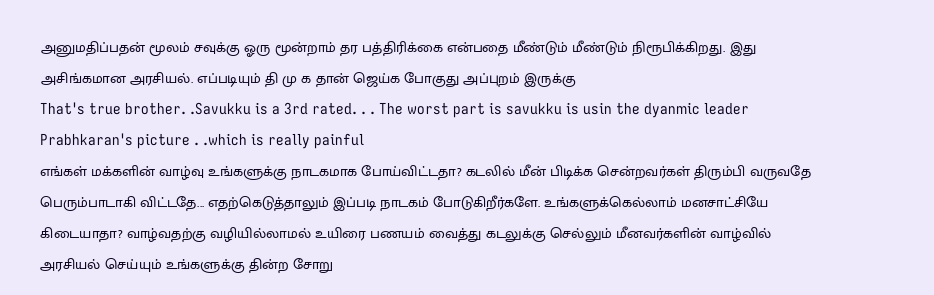அனுமதிப்பதன் மூலம் சவுக்கு ஓரு மூன்றாம் தர பத்திரிக்கை என்பதை மீண்டும் மீண்டும் நிரூபிக்கிறது. இது அசிங்கமான அரசியல். எப்படியும் தி மு க தான் ஜெய்க போகுது அப்புறம் இருக்கு
That's true brother. .Savukku is a 3rd rated. . . The worst part is savukku is usin the dyanmic leader Prabhkaran's picture . .which is really painful
எங்கள் மக்களின் வாழ்வு உங்களுக்கு நாடகமாக போய்விட்டதா? கடலில் மீன் பிடிக்க சென்றவர்கள் திரும்பி வருவதே பெரும்பாடாகி விட்டதே... எதற்கெடுத்தாலும் இப்படி நாடகம் போடுகிறீர்களே. உங்களுக்கெல்லாம் மனசாட்சியே கிடையாதா? வாழ்வதற்கு வழியில்லாமல் உயிரை பணயம் வைத்து கடலுக்கு செல்லும் மீனவர்களின் வாழ்வில் அரசியல் செய்யும் உங்களுக்கு தின்ற சோறு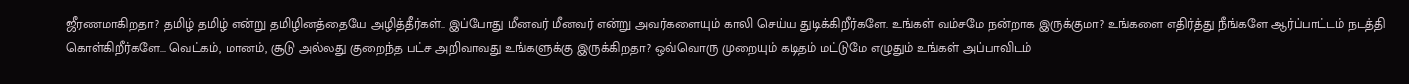ஜீரணமாகிறதா? தமிழ் தமிழ் என்று தமிழினத்தையே அழித்தீர்கள்.. இப்போது மீனவர் மீனவர் என்று அவர்களையும் காலி செய்ய துடிக்கிறீர்களே. உங்கள் வம்சமே நன்றாக இருக்குமா? உங்களை எதிர்த்து நீங்களே ஆர்ப்பாட்டம் நடத்தி கொள்கிறீர்களே... வெட்கம், மானம், சூடு அல்லது குறைந்த பட்ச அறிவாவது உங்களுக்கு இருக்கிறதா? ஒவ்வொரு முறையும் கடிதம் மட்டுமே எழுதும் உங்கள் அப்பாவிடம்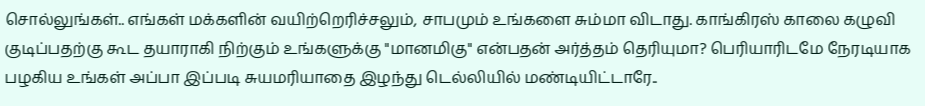சொல்லுங்கள்.. எங்கள் மக்களின் வயிற்றெரிச்சலும், சாபமும் உங்களை சும்மா விடாது. காங்கிரஸ் காலை கழுவி குடிப்பதற்கு கூட தயாராகி நிற்கும் உங்களுக்கு "மானமிகு" என்பதன் அர்த்தம் தெரியுமா? பெரியாரிடமே நேரடியாக பழகிய உங்கள் அப்பா இப்படி சுயமரியாதை இழந்து டெல்லியில் மண்டியிட்டாரே..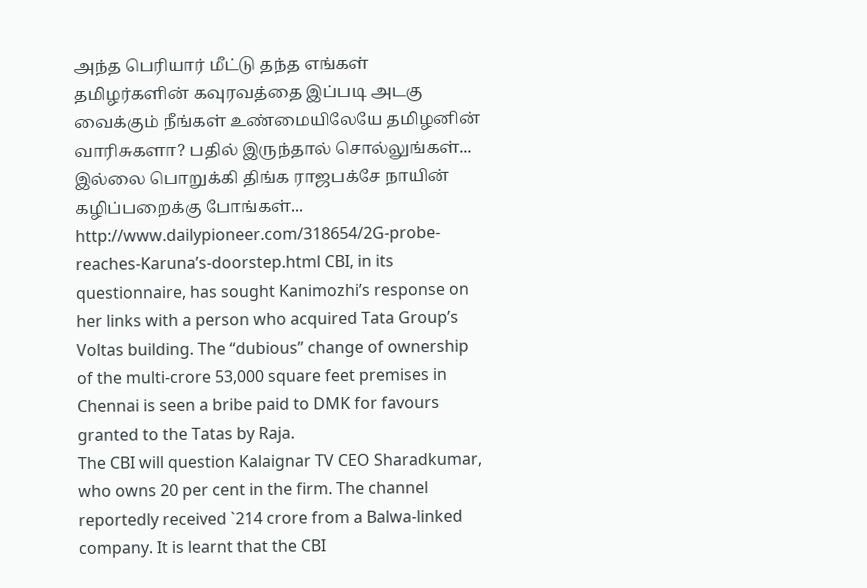அந்த பெரியார் மீட்டு தந்த எங்கள் தமிழர்களின் கவுரவத்தை இப்படி அடகு வைக்கும் நீங்கள் உண்மையிலேயே தமிழனின் வாரிசுகளா? பதில் இருந்தால் சொல்லுங்கள்... இல்லை பொறுக்கி திங்க ராஜபக்சே நாயின் கழிப்பறைக்கு போங்கள்...
http://www.dailypioneer.com/318654/2G-probe-reaches-Karuna’s-doorstep.html CBI, in its questionnaire, has sought Kanimozhi’s response on her links with a person who acquired Tata Group’s Voltas building. The “dubious” change of ownership of the multi-crore 53,000 square feet premises in Chennai is seen a bribe paid to DMK for favours granted to the Tatas by Raja.
The CBI will question Kalaignar TV CEO Sharadkumar, who owns 20 per cent in the firm. The channel reportedly received `214 crore from a Balwa-linked company. It is learnt that the CBI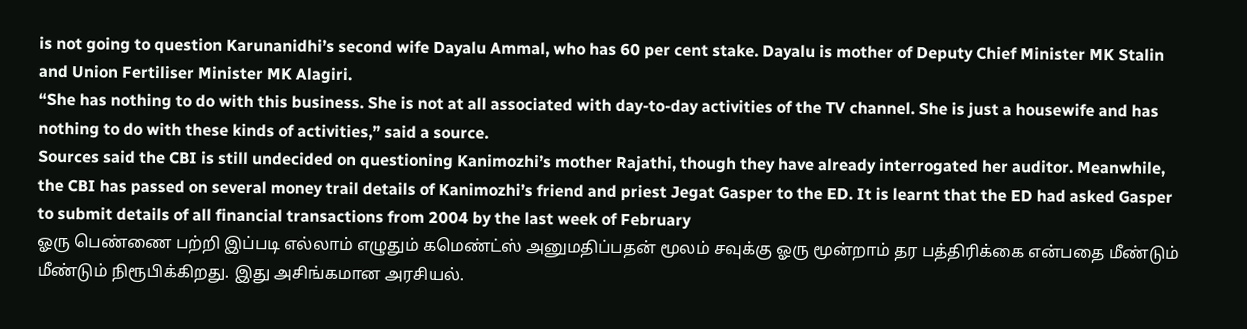is not going to question Karunanidhi’s second wife Dayalu Ammal, who has 60 per cent stake. Dayalu is mother of Deputy Chief Minister MK Stalin and Union Fertiliser Minister MK Alagiri.
“She has nothing to do with this business. She is not at all associated with day-to-day activities of the TV channel. She is just a housewife and has nothing to do with these kinds of activities,” said a source.
Sources said the CBI is still undecided on questioning Kanimozhi’s mother Rajathi, though they have already interrogated her auditor. Meanwhile, the CBI has passed on several money trail details of Kanimozhi’s friend and priest Jegat Gasper to the ED. It is learnt that the ED had asked Gasper to submit details of all financial transactions from 2004 by the last week of February
ஓரு பெண்ணை பற்றி இப்படி எல்லாம் எழுதும் கமெண்ட்ஸ் அனுமதிப்பதன் மூலம் சவுக்கு ஓரு மூன்றாம் தர பத்திரிக்கை என்பதை மீண்டும் மீண்டும் நிரூபிக்கிறது. இது அசிங்கமான அரசியல்.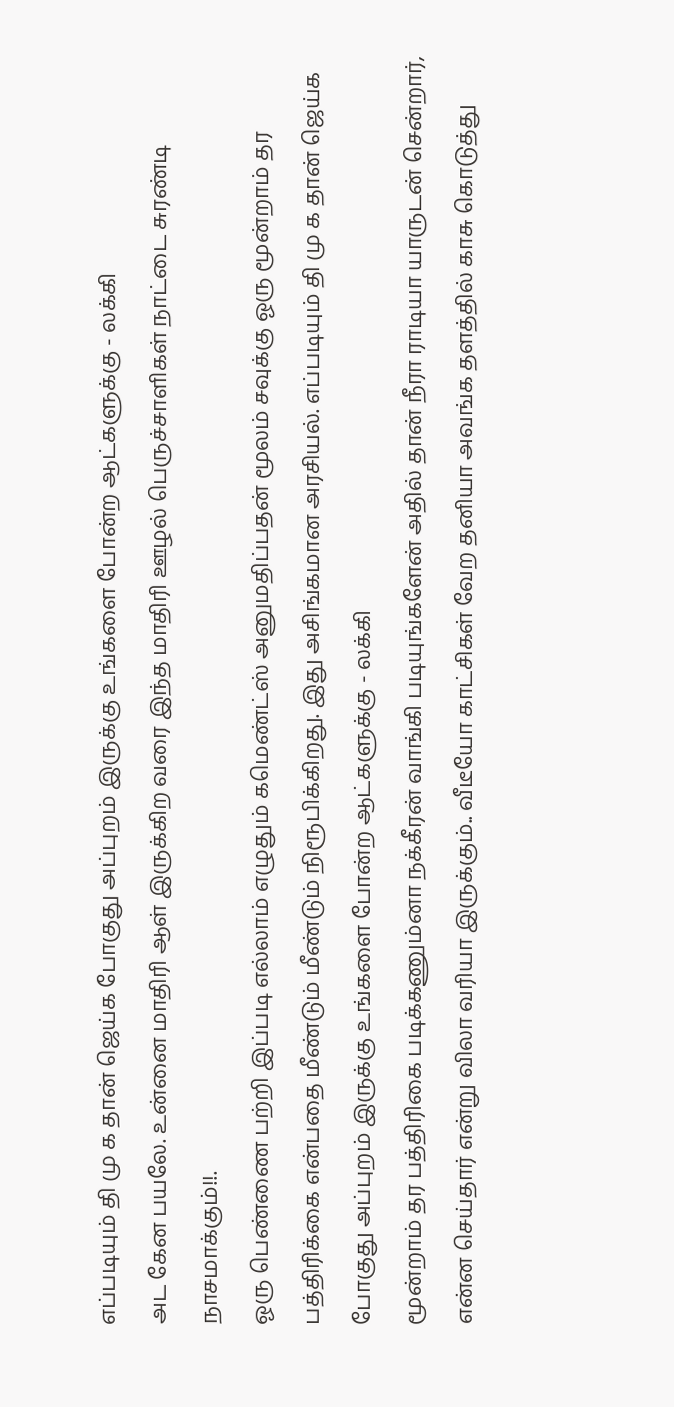எப்படியும் தி மு க தான் ஜெய்க போகுது அப்புறம் இருக்கு உங்களை போன்ற ஆட்களுக்கு - லக்கி
அட கேன பயலே. உன்னை மாதிரி ஆள் இருக்கிற வரை இந்த மாதிரி ஊழல் பெருச்சாளிகள் நாட்டை சுரண்டி நாசமாக்கும்!!.
ஓரு பெண்ணை பற்றி இப்படி எல்லாம் எழுதும் கமெண்ட்ஸ் அனுமதிப்பதன் மூலம் சவுக்கு ஓரு மூன்றாம் தர பத்திரிக்கை என்பதை மீண்டும் மீண்டும் நிரூபிக்கிறது. இது அசிங்கமான அரசியல். எப்படியும் தி மு க தான் ஜெய்க போகுது அப்புறம் இருக்கு உங்களை போன்ற ஆட்களுக்கு - லக்கி
மூன்றாம் தர பத்திரிகை படிக்கணும்னா நக்கீரன் வாங்கி படியுங்களேன் அதில் தான் நீரா ராடியா யாருடன் சென்றார், என்ன செய்தார் என்று விலா வரியா இருக்கும்.. வீடீயோ காட்சிகள் வேற தனியா அவங்க தளத்தில் காசு கொடுத்து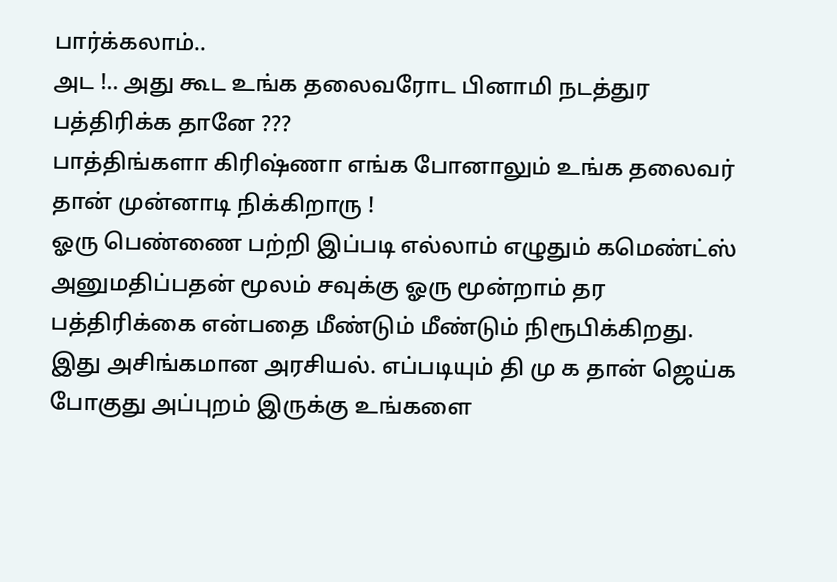பார்க்கலாம்..
அட !.. அது கூட உங்க தலைவரோட பினாமி நடத்துர பத்திரிக்க தானே ???
பாத்திங்களா கிரிஷ்ணா எங்க போனாலும் உங்க தலைவர் தான் முன்னாடி நிக்கிறாரு !
ஓரு பெண்ணை பற்றி இப்படி எல்லாம் எழுதும் கமெண்ட்ஸ் அனுமதிப்பதன் மூலம் சவுக்கு ஓரு மூன்றாம் தர பத்திரிக்கை என்பதை மீண்டும் மீண்டும் நிரூபிக்கிறது. இது அசிங்கமான அரசியல். எப்படியும் தி மு க தான் ஜெய்க போகுது அப்புறம் இருக்கு உங்களை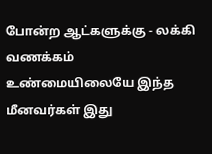போன்ற ஆட்களுக்கு - லக்கி
வணக்கம் உண்மையிலையே இந்த மீனவர்கள் இது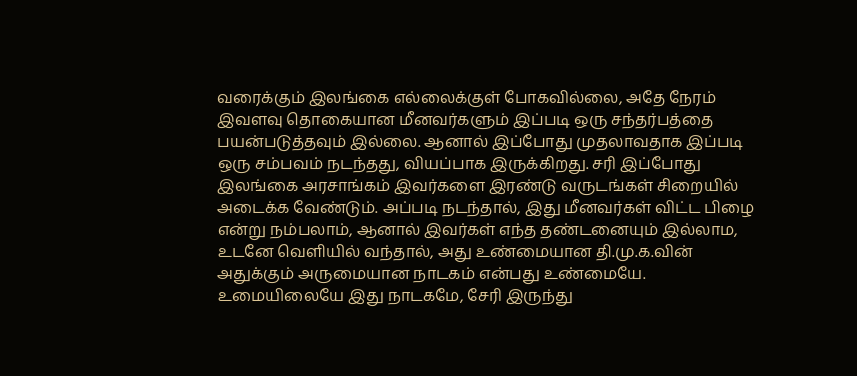வரைக்கும் இலங்கை எல்லைக்குள் போகவில்லை, அதே நேரம் இவளவு தொகையான மீனவர்களும் இப்படி ஒரு சந்தர்பத்தை பயன்படுத்தவும் இல்லை. ஆனால் இப்போது முதலாவதாக இப்படி ஒரு சம்பவம் நடந்தது, வியப்பாக இருக்கிறது. சரி இப்போது இலங்கை அரசாங்கம் இவர்களை இரண்டு வருடங்கள் சிறையில் அடைக்க வேண்டும். அப்படி நடந்தால், இது மீனவர்கள் விட்ட பிழை என்று நம்பலாம், ஆனால் இவர்கள் எந்த தண்டனையும் இல்லாம, உடனே வெளியில் வந்தால், அது உண்மையான தி.மு.க.வின் அதுக்கும் அருமையான நாடகம் என்பது உண்மையே. உமையிலையே இது நாடகமே, சேரி இருந்து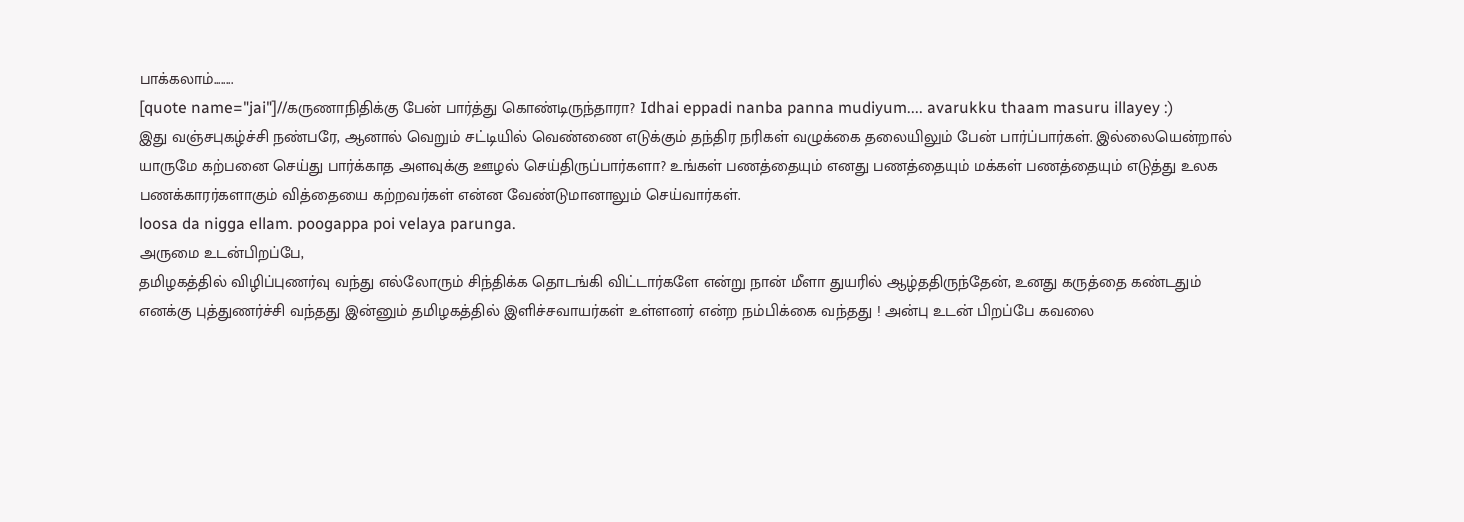பாக்கலாம்........
[quote name="jai"]//கருணாநிதிக்கு பேன் பார்த்து கொண்டிருந்தாரா? Idhai eppadi nanba panna mudiyum.... avarukku thaam masuru illayey :)
இது வஞ்சபுகழ்ச்சி நண்பரே, ஆனால் வெறும் சட்டியில் வெண்ணை எடுக்கும் தந்திர நரிகள் வழுக்கை தலையிலும் பேன் பார்ப்பார்கள். இல்லையென்றால் யாருமே கற்பனை செய்து பார்க்காத அளவுக்கு ஊழல் செய்திருப்பார்களா? உங்கள் பணத்தையும் எனது பணத்தையும் மக்கள் பணத்தையும் எடுத்து உலக பணக்காரர்களாகும் வித்தையை கற்றவர்கள் என்ன வேண்டுமானாலும் செய்வார்கள்.
loosa da nigga ellam. poogappa poi velaya parunga.
அருமை உடன்பிறப்பே,
தமிழகத்தில் விழிப்புணர்வு வந்து எல்லோரும் சிந்திக்க தொடங்கி விட்டார்களே என்று நான் மீளா துயரில் ஆழ்ததிருந்தேன், உனது கருத்தை கண்டதும் எனக்கு புத்துணர்ச்சி வந்தது இன்னும் தமிழகத்தில் இளிச்சவாயர்கள் உள்ளனர் என்ற நம்பிக்கை வந்தது ! அன்பு உடன் பிறப்பே கவலை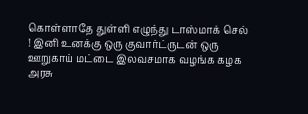கொள்ளாதே துள்ளி எழுந்து டாஸ்மாக் செல் ! இனி உனக்கு ஒரு குவார்ட்ருடன் ஒரு ஊறுகாய் மட்டை இலவசமாக வழங்க கழக அரசு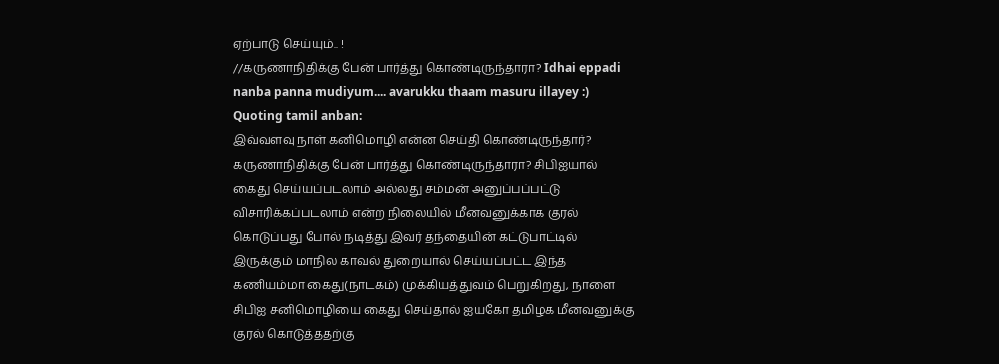ஏற்பாடு செய்யும்.. !
//கருணாநிதிக்கு பேன் பார்த்து கொண்டிருந்தாரா? Idhai eppadi nanba panna mudiyum.... avarukku thaam masuru illayey :)
Quoting tamil anban:
இவ்வளவு நாள் கனிமொழி என்ன செய்தி கொண்டிருந்தார்? கருணாநிதிக்கு பேன் பார்த்து கொண்டிருந்தாரா? சிபிஐயால் கைது செய்யப்படலாம் அல்லது சம்மன் அனுப்பப்பட்டு விசாரிக்கப்படலாம் என்ற நிலையில் மீனவனுக்காக குரல் கொடுப்பது போல் நடித்து இவர் தந்தையின் கட்டுபாட்டில் இருக்கும் மாநில காவல் துறையால் செய்யப்பட்ட இந்த கணியம்மா கைது(நாடகம்) முக்கியத்துவம் பெறுகிறது, நாளை சிபிஐ சனிமொழியை கைது செய்தால் ஐயகோ தமிழக மீனவனுக்கு குரல் கொடுத்ததற்கு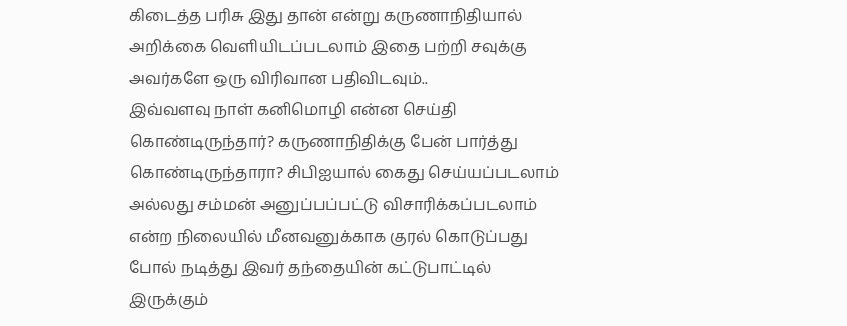கிடைத்த பரிசு இது தான் என்று கருணாநிதியால் அறிக்கை வெளியிடப்படலாம் இதை பற்றி சவுக்கு அவர்களே ஒரு விரிவான பதிவிடவும்..
இவ்வளவு நாள் கனிமொழி என்ன செய்தி கொண்டிருந்தார்? கருணாநிதிக்கு பேன் பார்த்து கொண்டிருந்தாரா? சிபிஐயால் கைது செய்யப்படலாம் அல்லது சம்மன் அனுப்பப்பட்டு விசாரிக்கப்படலாம் என்ற நிலையில் மீனவனுக்காக குரல் கொடுப்பது போல் நடித்து இவர் தந்தையின் கட்டுபாட்டில் இருக்கும்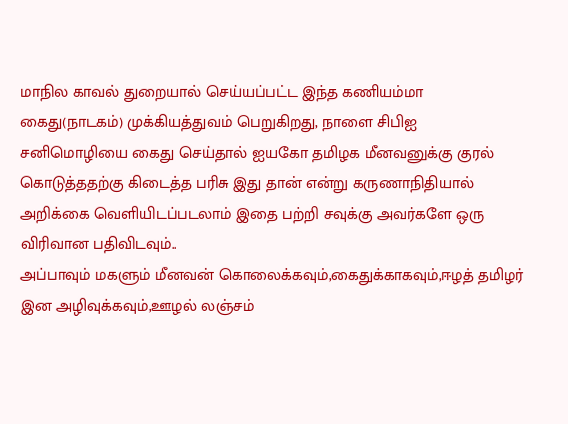மாநில காவல் துறையால் செய்யப்பட்ட இந்த கணியம்மா கைது(நாடகம்) முக்கியத்துவம் பெறுகிறது, நாளை சிபிஐ சனிமொழியை கைது செய்தால் ஐயகோ தமிழக மீனவனுக்கு குரல் கொடுத்ததற்கு கிடைத்த பரிசு இது தான் என்று கருணாநிதியால் அறிக்கை வெளியிடப்படலாம் இதை பற்றி சவுக்கு அவர்களே ஒரு விரிவான பதிவிடவும்..
அப்பாவும் மகளும் மீனவன் கொலைக்கவும்,கைதுக்காகவும்,ஈழத் தமிழர் இன அழிவுக்கவும்,ஊழல் லஞ்சம்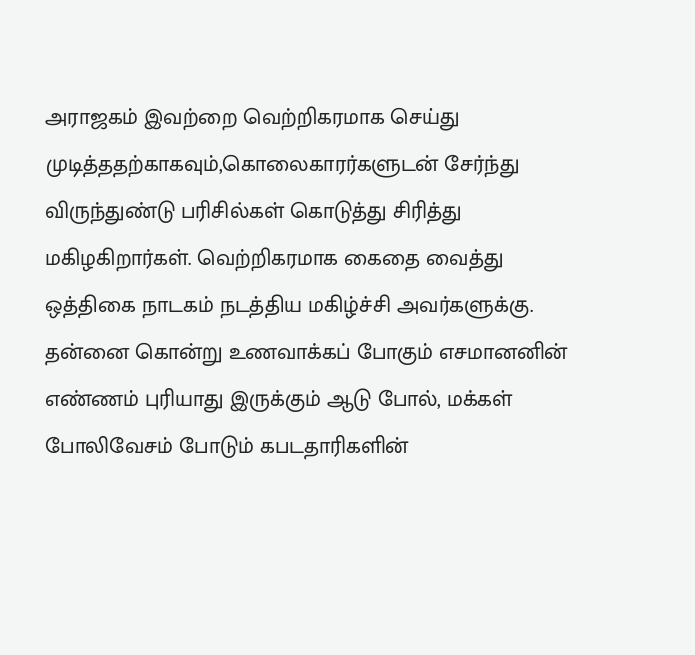அராஜகம் இவற்றை வெற்றிகரமாக செய்து முடித்ததற்காகவும்,கொலைகாரர்களுடன் சேர்ந்து விருந்துண்டு பரிசில்கள் கொடுத்து சிரித்து மகிழகிறார்கள். வெற்றிகரமாக கைதை வைத்து ஒத்திகை நாடகம் நடத்திய மகிழ்ச்சி அவர்களுக்கு. தன்னை கொன்று உணவாக்கப் போகும் எசமானனின் எண்ணம் புரியாது இருக்கும் ஆடு போல், மக்கள் போலிவேசம் போடும் கபடதாரிகளின்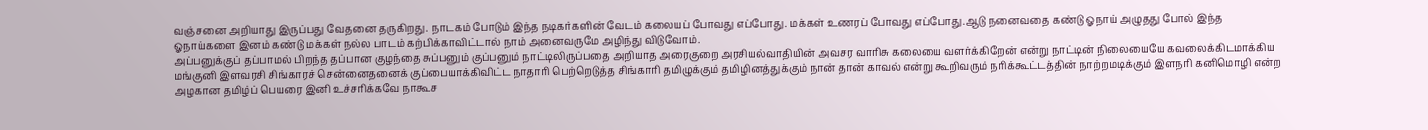வஞ்சனை அறியாது இருப்பது வேதனை தருகிறது. நாடகம் போடும் இந்த நடிகர்களின் வேடம் கலையப் போவது எப்போது. மக்கள் உணரப் போவது எப்போது.ஆடு நனைவதை கண்டு ஓநாய் அழுதது போல் இந்த ஓநாய்களை இனம் கண்டு மக்கள் நல்ல பாடம் கற்பிக்காவிட்டால் நாம் அனைவருமே அழிந்து விடுவோம்.
அப்பனுக்குப் தப்பாமல் பிறந்த தப்பான குழந்தை சுப்பனும் குப்பனும் நாட்டிலிருப்பதை அறியாத அரைகுறை அரசியல்வாதியின் அவசர வாரிசு கலையை வளர்க்கிறேன் என்று நாட்டின் நிலையையே கவலைக்கிடமாக்கிய மங்குனி இளவரசி சிங்காரச் சென்னைதனைக் குப்பையாக்கிவிட்ட நாதாரி பெற்றெடுத்த சிங்காரி தமிழுக்கும் தமிழினத்துக்கும் நான் தான் காவல் என்று கூறிவரும் நரிக்கூட்டத்தின் நாற்றமடிக்கும் இளநரி கனிமொழி என்ற அழகான தமிழ்ப் பெயரை இனி உச்சரிக்கவே நாகூச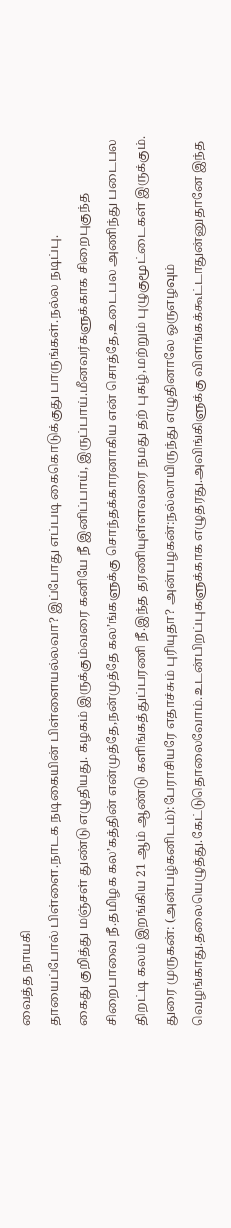வைத்த நாயகி
தாயைப்போல் பிள்ளை.நாடக நடிகையின் பிள்ளையல்லவா? இப்போது எப்படி கைகொடுக்குது பாருங்கள்.நல்ல நடிப்பு.
கைது குறித்து மஞ்சள் துண்டு எழுதியது. கழகம் இருக்கும்வரை கனியே நீ இனிப்பாய், இருப்பாய்.மீனவர்களுக்காக சிறைபுகுந்த சிறைபாவை நீ.தமிழக கல’கத்தின் என்முத்தே,நன்முத்தே கல’ங்களுக்கு சொந்தக்காரனாகிய என் சொத்தே,உடைபல அணிந்து படைபல திறட்டி கலம் இறங்கிய 21 ஆம் ஆண்டு களிங்கத்துப்பரணி நீ.இந்த தரணியுள்ளவரை நமது தற் புகழ்,மற்றும் புழுகுமூட்டைகள் இருக்கும்.
துரை முருகன்: (அன்பழ்கனிடம்):பேராசியரே எதாச்சும் புரியுதா? அன்பழகன்:நல்லாயிருந்து எழுதினாலே ஒருஎழவும் வெழங்காது.தலையெழுத்து.கேட்டுதொலைவோம்.உடன்பிறப்புகளுக்காக எழுதரது.அவிங்கிளுக்கு விளங்கக்கூட்டாதுன்னுதானே இந்த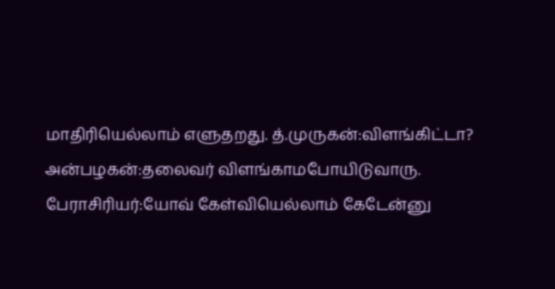மாதிரியெல்லாம் எளுதறது. த்.முருகன்:விளங்கிட்டா? அன்பழகன்:தலைவர் விளங்காமபோயிடுவாரு. பேராசிரியர்:யோவ் கேள்வியெல்லாம் கேடேன்னு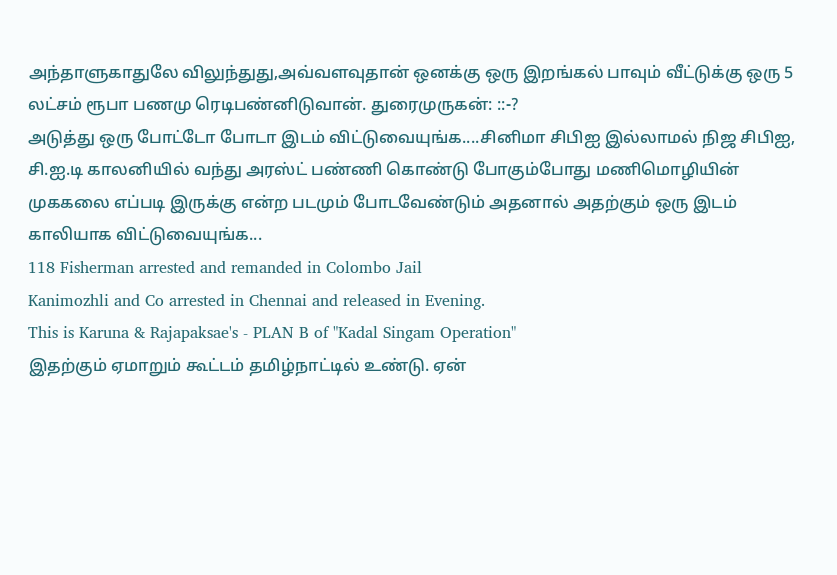அந்தாளுகாதுலே விலுந்துது,அவ்வளவுதான் ஒனக்கு ஒரு இறங்கல் பாவும் வீட்டுக்கு ஒரு 5 லட்சம் ரூபா பணமு ரெடிபண்னிடுவான். துரைமுருகன்: ::-?
அடுத்து ஒரு போட்டோ போடா இடம் விட்டுவையுங்க....சினிமா சிபிஐ இல்லாமல் நிஜ சிபிஐ, சி.ஐ.டி காலனியில் வந்து அரஸ்ட் பண்ணி கொண்டு போகும்போது மணிமொழியின் முககலை எப்படி இருக்கு என்ற படமும் போடவேண்டும் அதனால் அதற்கும் ஒரு இடம் காலியாக விட்டுவையுங்க...
118 Fisherman arrested and remanded in Colombo Jail
Kanimozhli and Co arrested in Chennai and released in Evening.
This is Karuna & Rajapaksae's - PLAN B of "Kadal Singam Operation"
இதற்கும் ஏமாறும் கூட்டம் தமிழ்நாட்டில் உண்டு. ஏன்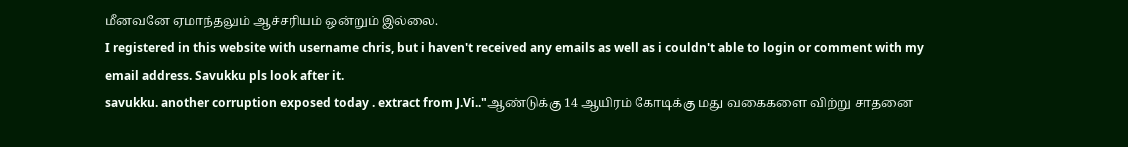மீனவனே ஏமாந்தலும் ஆச்சரியம் ஒன்றும் இல்லை.
I registered in this website with username chris, but i haven't received any emails as well as i couldn't able to login or comment with my email address. Savukku pls look after it.
savukku. another corruption exposed today . extract from J.Vi.."ஆண்டுக்கு 14 ஆயிரம் கோடிக்கு மது வகைகளை விற்று சாதனை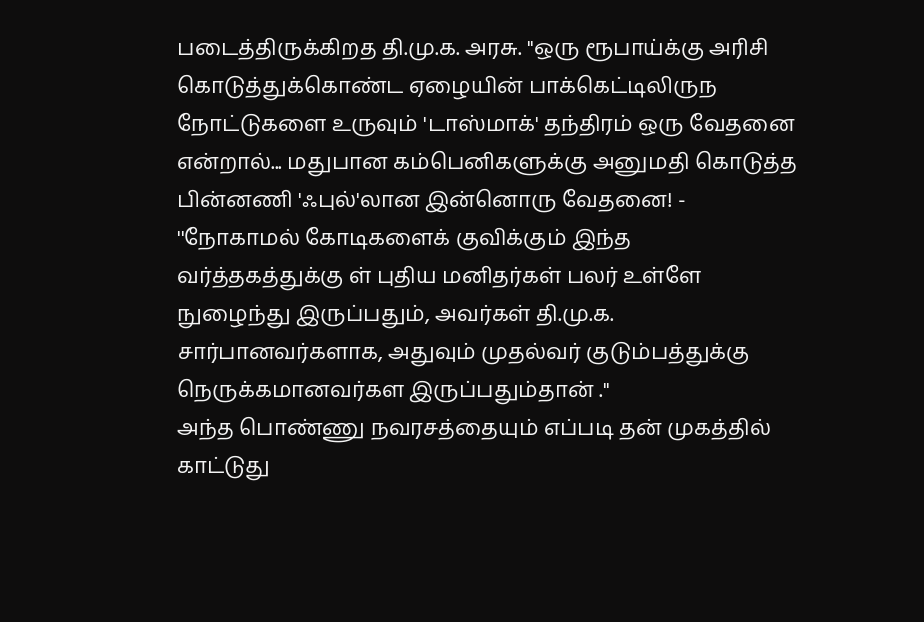படைத்திருக்கிறத தி.மு.க. அரசு. ''ஒரு ரூபாய்க்கு அரிசி கொடுத்துக்கொண்ட ஏழையின் பாக்கெட்டிலிருந நோட்டுகளை உருவும் 'டாஸ்மாக்' தந்திரம் ஒரு வேதனை என்றால்... மதுபான கம்பெனிகளுக்கு அனுமதி கொடுத்த பின்னணி 'ஃபுல்'லான இன்னொரு வேதனை! - ''நோகாமல் கோடிகளைக் குவிக்கும் இந்த வர்த்தகத்துக்கு ள் புதிய மனிதர்கள் பலர் உள்ளே நுழைந்து இருப்பதும், அவர்கள் தி.மு.க. சார்பானவர்களாக, அதுவும் முதல்வர் குடும்பத்துக்கு நெருக்கமானவர்கள இருப்பதும்தான் ."
அந்த பொண்ணு நவரசத்தையும் எப்படி தன் முகத்தில் காட்டுது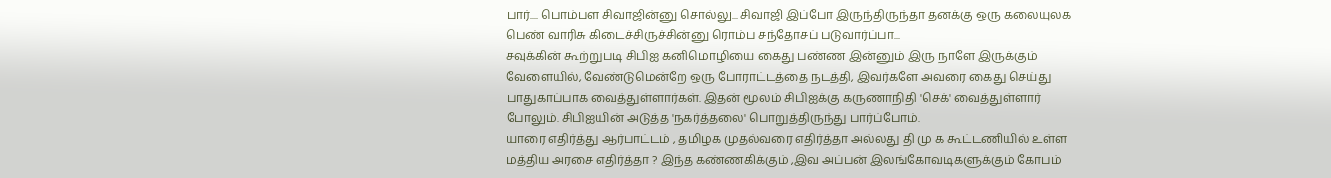பார்.... பொம்பள சிவாஜின்னு சொல்லு... சிவாஜி இப்போ இருந்திருந்தா தனக்கு ஒரு கலையுலக பெண் வாரிசு கிடைச்சிருச்சின்னு ரொம்ப சந்தோசப் படுவார்ப்பா...
சவுக்கின் கூற்றுபடி சிபிஐ கனிமொழியை கைது பண்ண இன்னும் இரு நாளே இருக்கும் வேளையில், வேண்டுமென்றே ஒரு போராட்டத்தை நடத்தி, இவர்களே அவரை கைது செய்து பாதுகாப்பாக வைத்துள்ளார்கள். இதன் மூலம் சிபிஐக்கு கருணாநிதி 'செக்' வைத்துள்ளார் போலும். சிபிஐயின் அடுத்த 'நகர்த்தலை' பொறுத்திருந்து பார்ப்போம்.
யாரை எதிர்த்து ஆர்பாட்டம் , தமிழக முதல்வரை எதிர்த்தா அல்லது தி மு க கூட்டணியில் உள்ள மத்திய அரசை எதிர்த்தா ? இந்த கண்ணகிக்கும் ,இவ அப்பன் இலங்கோவடிகளுக்கும் கோபம்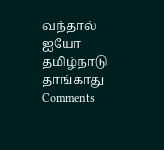வந்தால் ஐயோ தமிழ்நாடு தாங்காது
Comments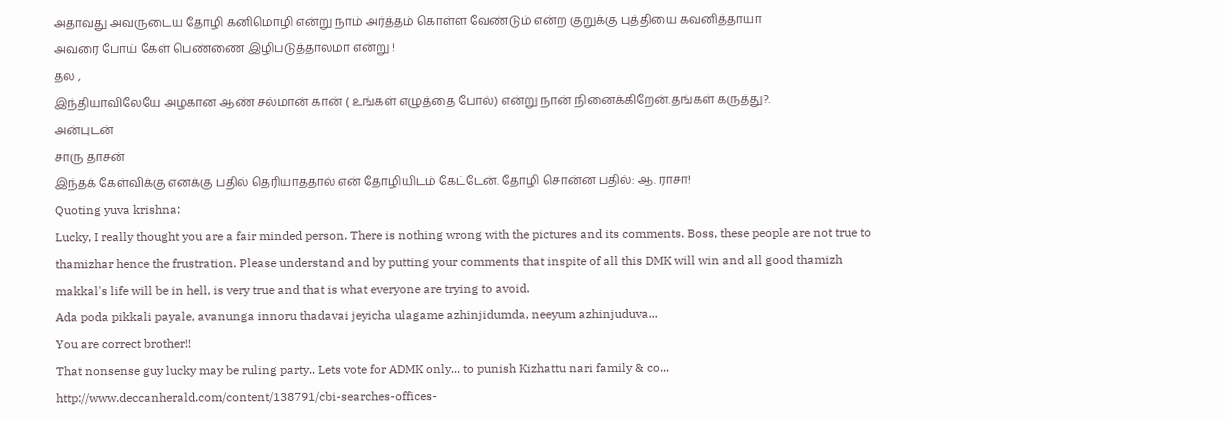அதாவது அவருடைய தோழி கனிமொழி என்று நாம் அர்த்தம் கொள்ள வேண்டும் என்ற குறுக்கு புத்தியை கவனித்தாயா
அவரை போய் கேள் பெண்ணை இழிபடுத்தாலமா என்று !
தல ,
இந்தியாவிலேயே அழகான ஆண் சல்மான் கான் ( உங்கள் எழுத்தை போல்) என்று நான் நினைக்கிறேன்.தங்கள் கருத்து?.
அன்புடன்
சாரு தாசன்
இந்தக் கேள்விக்கு எனக்கு பதில் தெரியாததால் என் தோழியிடம் கேட்டேன். தோழி சொன்ன பதில்: ஆ. ராசா!
Quoting yuva krishna:
Lucky, I really thought you are a fair minded person. There is nothing wrong with the pictures and its comments. Boss, these people are not true to thamizhar hence the frustration. Please understand and by putting your comments that inspite of all this DMK will win and all good thamizh makkal's life will be in hell, is very true and that is what everyone are trying to avoid.
Ada poda pikkali payale, avanunga innoru thadavai jeyicha ulagame azhinjidumda, neeyum azhinjuduva...
You are correct brother!!
That nonsense guy lucky may be ruling party.. Lets vote for ADMK only... to punish Kizhattu nari family & co...
http://www.deccanherald.com/content/138791/cbi-searches-offices-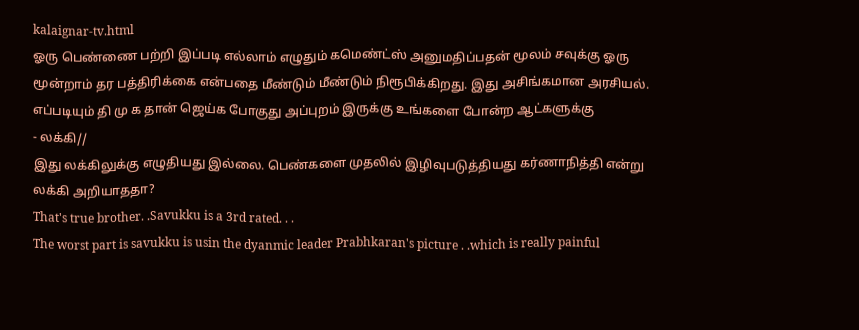kalaignar-tv.html
ஓரு பெண்ணை பற்றி இப்படி எல்லாம் எழுதும் கமெண்ட்ஸ் அனுமதிப்பதன் மூலம் சவுக்கு ஓரு மூன்றாம் தர பத்திரிக்கை என்பதை மீண்டும் மீண்டும் நிரூபிக்கிறது. இது அசிங்கமான அரசியல். எப்படியும் தி மு க தான் ஜெய்க போகுது அப்புறம் இருக்கு உங்களை போன்ற ஆட்களுக்கு
- லக்கி//
இது லக்கிலுக்கு எழுதியது இல்லை. பெண்களை முதலில் இழிவுபடுத்தியது கர்ணாநித்தி என்று லக்கி அறியாததா?
That's true brother. .Savukku is a 3rd rated. . .
The worst part is savukku is usin the dyanmic leader Prabhkaran's picture . .which is really painful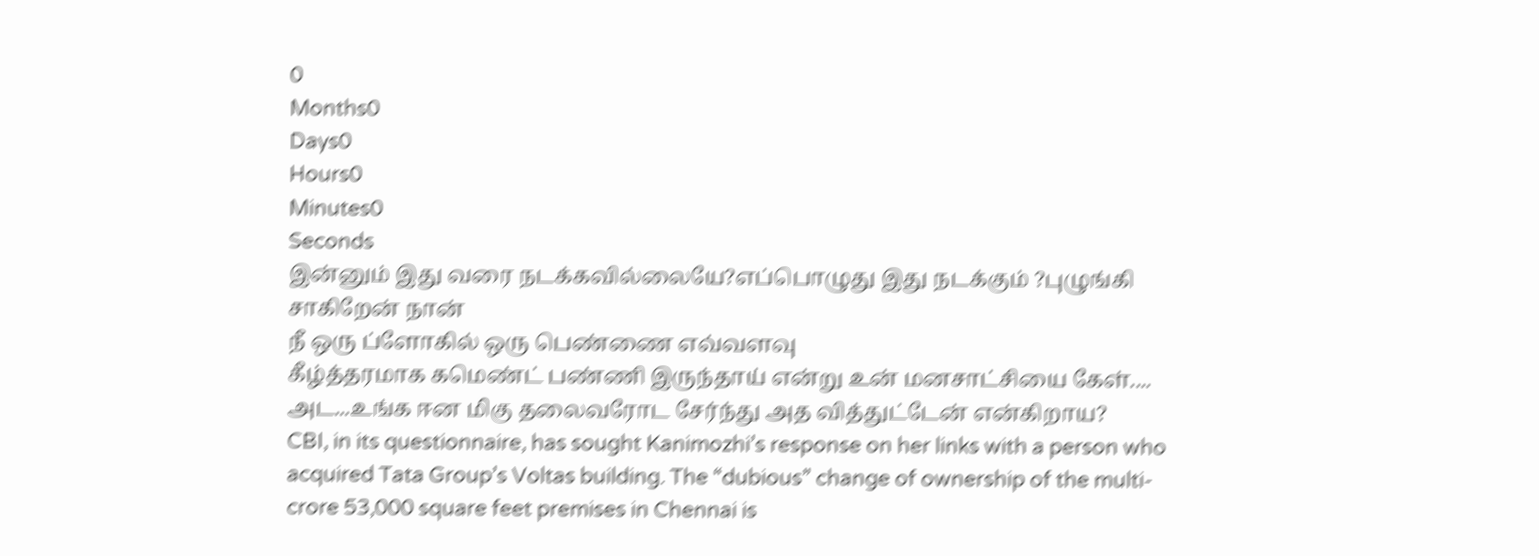0
Months0
Days0
Hours0
Minutes0
Seconds
இன்னும் இது வரை நடக்கவில்லையே?எப்பொழுது இது நடக்கும் ?புழுங்கி சாகிறேன் நான்
நீ ஒரு ப்ளோகில் ஒரு பெண்ணை எவ்வளவு
கீழ்த்தரமாக கமெண்ட் பண்ணி இருந்தாய் என்று உன் மனசாட்சியை கேள்....
அட...உங்க ஈன மிகு தலைவரோட சேர்ந்து அத வித்துட்டேன் என்கிறாய?
CBI, in its questionnaire, has sought Kanimozhi’s response on her links with a person who acquired Tata Group’s Voltas building. The “dubious” change of ownership of the multi-crore 53,000 square feet premises in Chennai is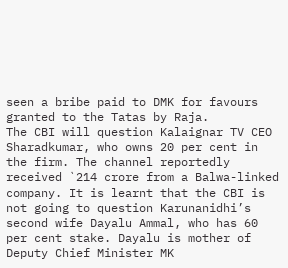seen a bribe paid to DMK for favours granted to the Tatas by Raja.
The CBI will question Kalaignar TV CEO Sharadkumar, who owns 20 per cent in the firm. The channel reportedly received `214 crore from a Balwa-linked company. It is learnt that the CBI is not going to question Karunanidhi’s second wife Dayalu Ammal, who has 60 per cent stake. Dayalu is mother of Deputy Chief Minister MK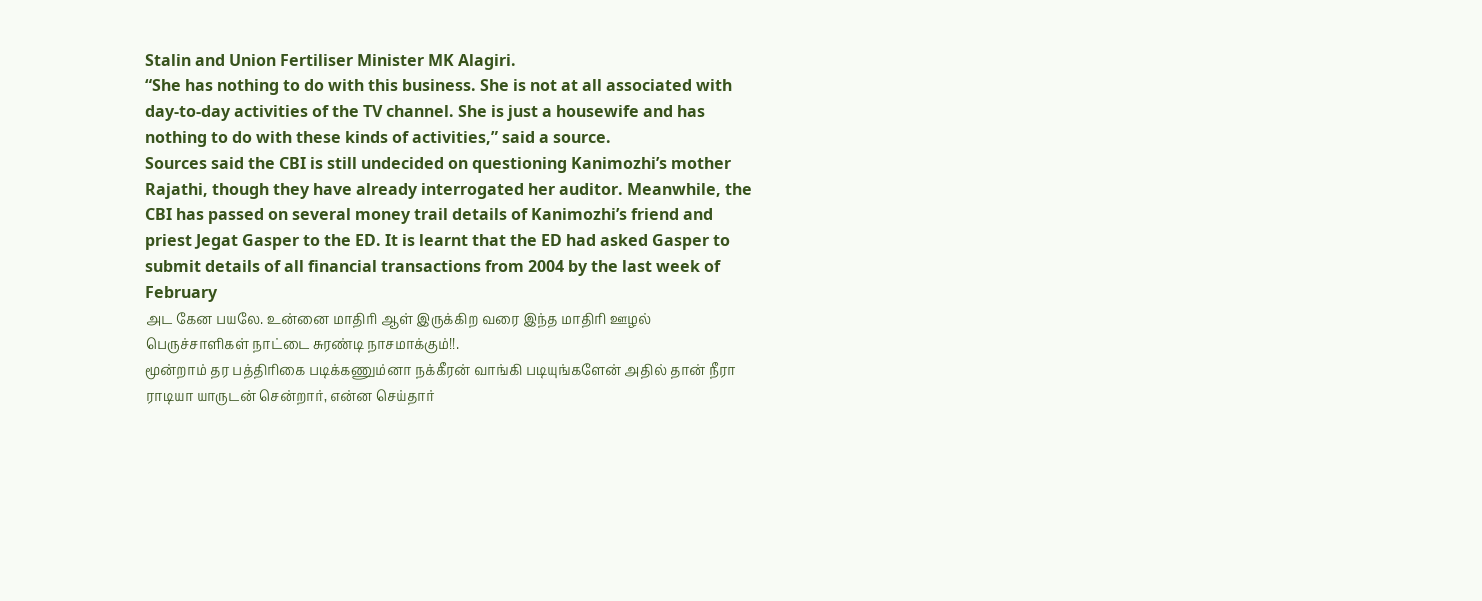Stalin and Union Fertiliser Minister MK Alagiri.
“She has nothing to do with this business. She is not at all associated with day-to-day activities of the TV channel. She is just a housewife and has nothing to do with these kinds of activities,” said a source.
Sources said the CBI is still undecided on questioning Kanimozhi’s mother Rajathi, though they have already interrogated her auditor. Meanwhile, the CBI has passed on several money trail details of Kanimozhi’s friend and priest Jegat Gasper to the ED. It is learnt that the ED had asked Gasper to submit details of all financial transactions from 2004 by the last week of February
அட கேன பயலே. உன்னை மாதிரி ஆள் இருக்கிற வரை இந்த மாதிரி ஊழல் பெருச்சாளிகள் நாட்டை சுரண்டி நாசமாக்கும்!!.
மூன்றாம் தர பத்திரிகை படிக்கணும்னா நக்கீரன் வாங்கி படியுங்களேன் அதில் தான் நீரா ராடியா யாருடன் சென்றார், என்ன செய்தார்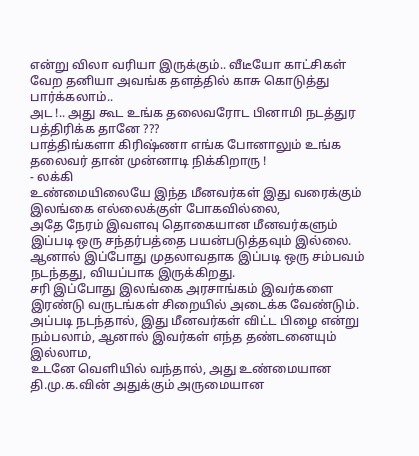என்று விலா வரியா இருக்கும்.. வீடீயோ காட்சிகள் வேற தனியா அவங்க தளத்தில் காசு கொடுத்து பார்க்கலாம்..
அட !.. அது கூட உங்க தலைவரோட பினாமி நடத்துர பத்திரிக்க தானே ???
பாத்திங்களா கிரிஷ்ணா எங்க போனாலும் உங்க தலைவர் தான் முன்னாடி நிக்கிறாரு !
- லக்கி
உண்மையிலையே இந்த மீனவர்கள் இது வரைக்கும் இலங்கை எல்லைக்குள் போகவில்லை,
அதே நேரம் இவளவு தொகையான மீனவர்களும் இப்படி ஒரு சந்தர்பத்தை பயன்படுத்தவும் இல்லை.
ஆனால் இப்போது முதலாவதாக இப்படி ஒரு சம்பவம் நடந்தது, வியப்பாக இருக்கிறது.
சரி இப்போது இலங்கை அரசாங்கம் இவர்களை இரண்டு வருடங்கள் சிறையில் அடைக்க வேண்டும்.
அப்படி நடந்தால், இது மீனவர்கள் விட்ட பிழை என்று நம்பலாம், ஆனால் இவர்கள் எந்த தண்டனையும் இல்லாம,
உடனே வெளியில் வந்தால், அது உண்மையான தி.மு.க.வின் அதுக்கும் அருமையான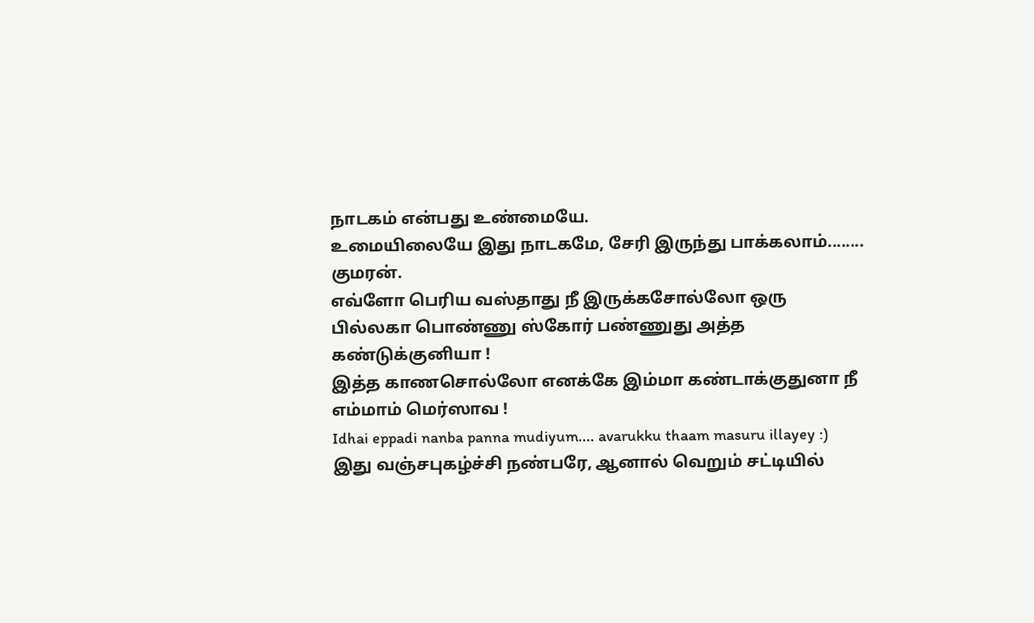நாடகம் என்பது உண்மையே.
உமையிலையே இது நாடகமே, சேரி இருந்து பாக்கலாம்........
குமரன்.
எவ்ளோ பெரிய வஸ்தாது நீ இருக்கசோல்லோ ஒரு பில்லகா பொண்ணு ஸ்கோர் பண்ணுது அத்த கண்டுக்குனியா !
இத்த காணசொல்லோ எனக்கே இம்மா கண்டாக்குதுனா நீ எம்மாம் மெர்ஸாவ !
Idhai eppadi nanba panna mudiyum.... avarukku thaam masuru illayey :)
இது வஞ்சபுகழ்ச்சி நண்பரே, ஆனால் வெறும் சட்டியில்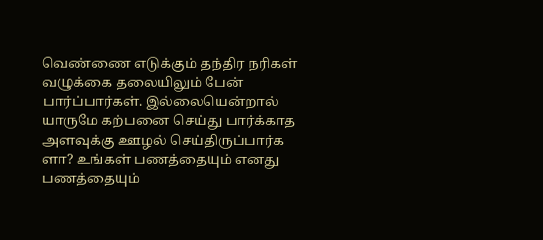வெண்ணை எடுக்கும் தந்திர நரிகள் வழுக்கை தலையிலும் பேன் பார்ப்பார்கள். இல்லையென்றால் யாருமே கற்பனை செய்து பார்க்காத அளவுக்கு ஊழல் செய்திருப்பார்க ளா? உங்கள் பணத்தையும் எனது பணத்தையும்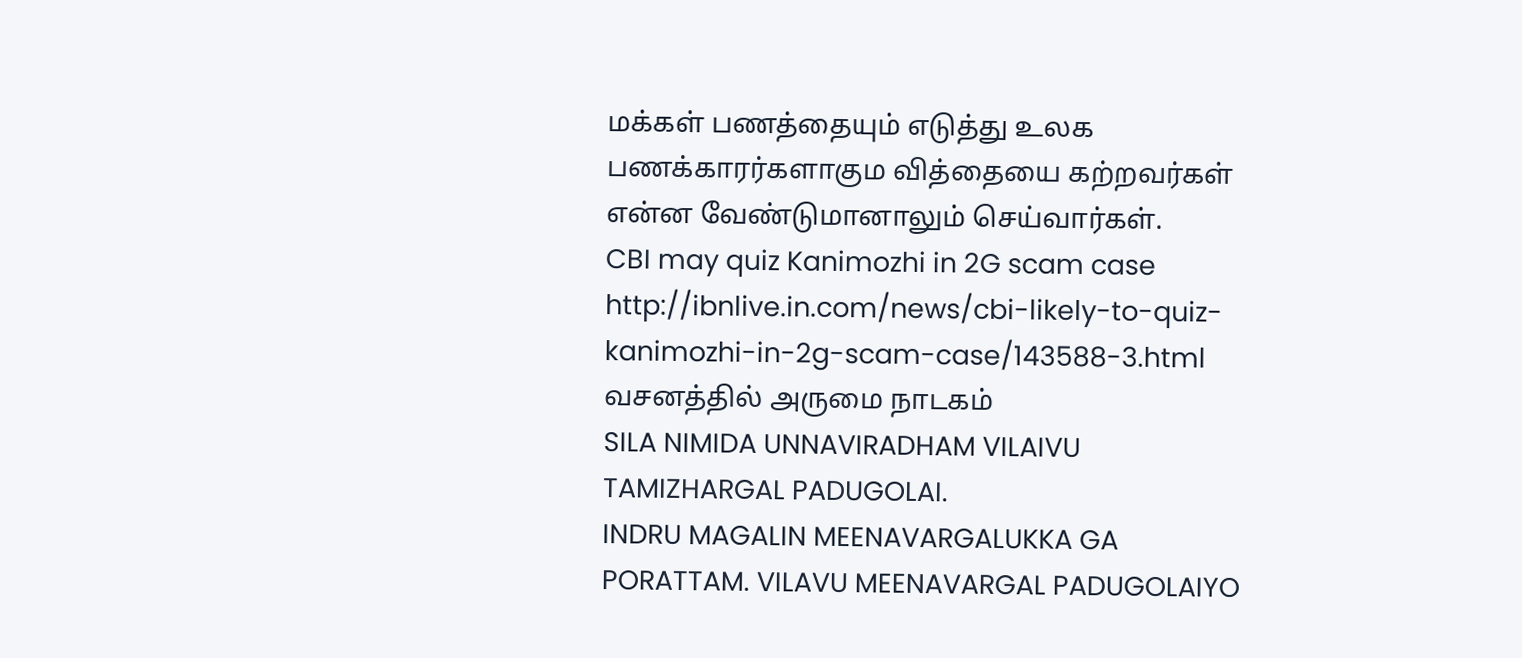மக்கள் பணத்தையும் எடுத்து உலக பணக்காரர்களாகும வித்தையை கற்றவர்கள் என்ன வேண்டுமானாலும் செய்வார்கள்.
CBI may quiz Kanimozhi in 2G scam case
http://ibnlive.in.com/news/cbi-likely-to-quiz-kanimozhi-in-2g-scam-case/143588-3.html
வசனத்தில் அருமை நாடகம்
SILA NIMIDA UNNAVIRADHAM VILAIVU TAMIZHARGAL PADUGOLAI.
INDRU MAGALIN MEENAVARGALUKKA GA PORATTAM. VILAVU MEENAVARGAL PADUGOLAIYO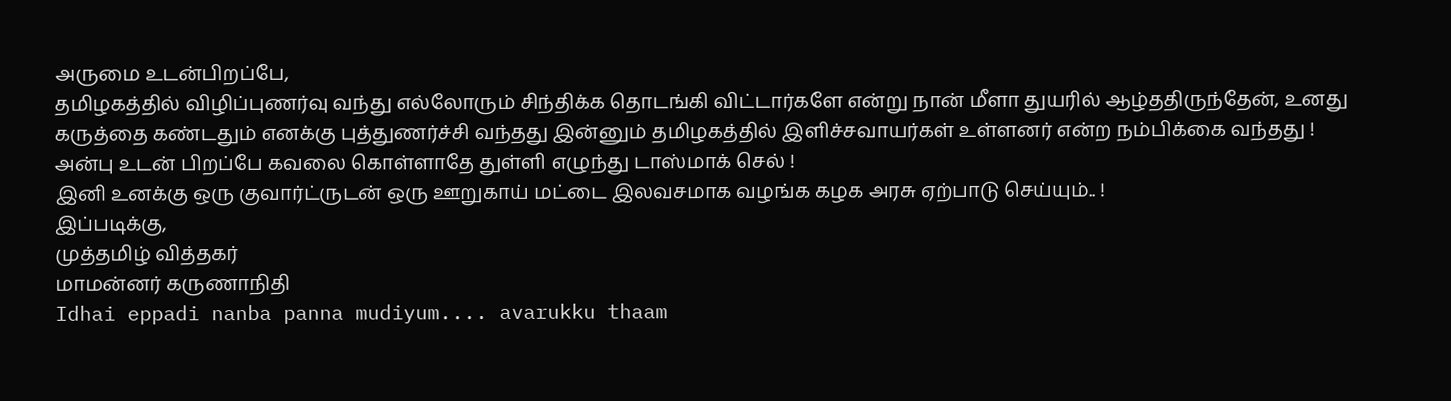அருமை உடன்பிறப்பே,
தமிழகத்தில் விழிப்புணர்வு வந்து எல்லோரும் சிந்திக்க தொடங்கி விட்டார்களே என்று நான் மீளா துயரில் ஆழ்ததிருந்தேன், உனது கருத்தை கண்டதும் எனக்கு புத்துணர்ச்சி வந்தது இன்னும் தமிழகத்தில் இளிச்சவாயர்கள் உள்ளனர் என்ற நம்பிக்கை வந்தது !
அன்பு உடன் பிறப்பே கவலை கொள்ளாதே துள்ளி எழுந்து டாஸ்மாக் செல் !
இனி உனக்கு ஒரு குவார்ட்ருடன் ஒரு ஊறுகாய் மட்டை இலவசமாக வழங்க கழக அரசு ஏற்பாடு செய்யும்.. !
இப்படிக்கு,
முத்தமிழ் வித்தகர்
மாமன்னர் கருணாநிதி
Idhai eppadi nanba panna mudiyum.... avarukku thaam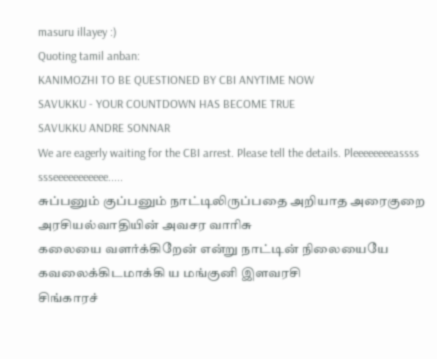masuru illayey :)
Quoting tamil anban:
KANIMOZHI TO BE QUESTIONED BY CBI ANYTIME NOW
SAVUKKU - YOUR COUNTDOWN HAS BECOME TRUE
SAVUKKU ANDRE SONNAR
We are eagerly waiting for the CBI arrest. Please tell the details. Pleeeeeeeeassss ssseeeeeeeeeee.....
சுப்பனும் குப்பனும் நாட்டிலிருப்பதை அறியாத அரைகுறை அரசியல்வாதியின் அவசர வாரிசு
கலையை வளர்க்கிறேன் என்று நாட்டின் நிலையையே கவலைக்கிடமாக்கி ய மங்குனி இளவரசி
சிங்காரச்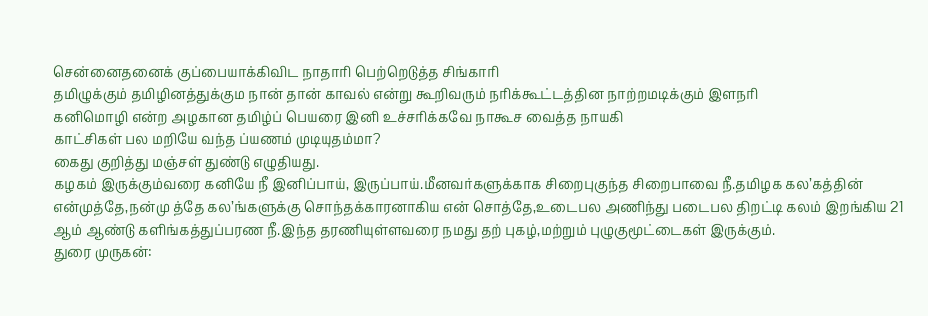சென்னைதனைக் குப்பையாக்கிவிட நாதாரி பெற்றெடுத்த சிங்காரி
தமிழுக்கும் தமிழினத்துக்கும நான் தான் காவல் என்று கூறிவரும் நரிக்கூட்டத்தின நாற்றமடிக்கும் இளநரி
கனிமொழி என்ற அழகான தமிழ்ப் பெயரை இனி உச்சரிக்கவே நாகூச வைத்த நாயகி
காட்சிகள் பல மறியே வந்த ப்யணம் முடியுதம்மா?
கைது குறித்து மஞ்சள் துண்டு எழுதியது.
கழகம் இருக்கும்வரை கனியே நீ இனிப்பாய், இருப்பாய்.மீனவர்களுக்காக சிறைபுகுந்த சிறைபாவை நீ.தமிழக கல’கத்தின் என்முத்தே,நன்மு த்தே கல’ங்களுக்கு சொந்தக்காரனாகிய என் சொத்தே,உடைபல அணிந்து படைபல திறட்டி கலம் இறங்கிய 21 ஆம் ஆண்டு களிங்கத்துப்பரண நீ.இந்த தரணியுள்ளவரை நமது தற் புகழ்,மற்றும் புழுகுமூட்டைகள் இருக்கும்.
துரை முருகன்: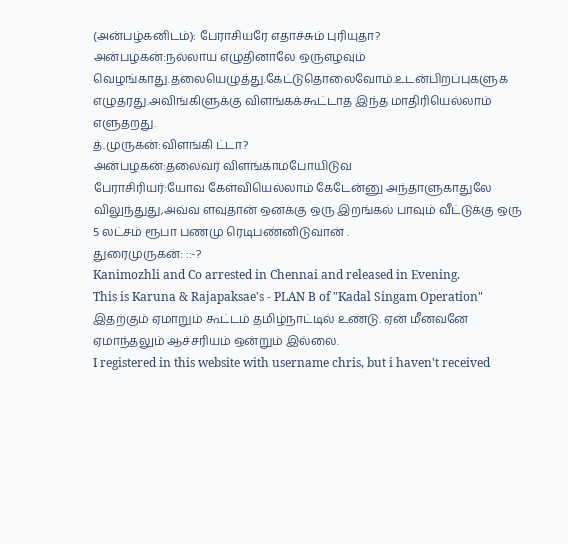(அன்பழ்கனிடம்): பேராசியரே எதாச்சும் புரியுதா?
அன்பழகன்:நல்லாய எழுதினாலே ஒருஎழவும் வெழங்காது.தலையெழுத்து.கேட்டுதொலைவோம்.உடன்பிறப்புகளுக எழுதரது.அவிங்கிளுக்கு விளங்கக்கூட்டாத இந்த மாதிரியெல்லாம் எளுதறது.
த்.முருகன்:விளங்கி ட்டா?
அன்பழகன்:தலைவர் விளங்காமபோயிடுவ
பேராசிரியர்:யோவ கேள்வியெல்லாம் கேடேன்னு அந்தாளுகாதுலே விலுந்துது,அவ்வ ளவுதான் ஒனக்கு ஒரு இறங்கல் பாவும் வீட்டுக்கு ஒரு 5 லட்சம் ரூபா பணமு ரெடிபண்னிடுவான் .
துரைமுருகன்: ::-?
Kanimozhli and Co arrested in Chennai and released in Evening.
This is Karuna & Rajapaksae's - PLAN B of "Kadal Singam Operation"
இதற்கும் ஏமாறும் கூட்டம் தமிழ்நாட்டில் உண்டு. ஏன் மீனவனே ஏமாந்தலும் ஆச்சரியம் ஒன்றும் இல்லை.
I registered in this website with username chris, but i haven't received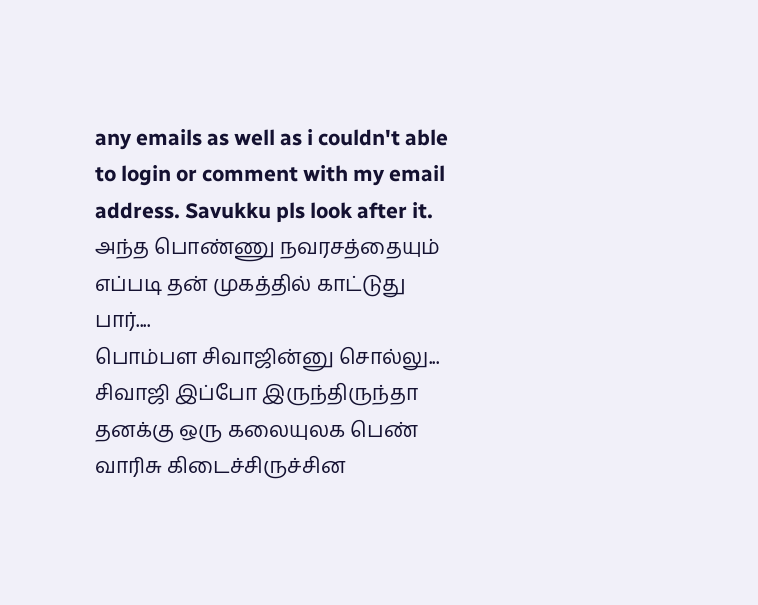any emails as well as i couldn't able to login or comment with my email address. Savukku pls look after it.
அந்த பொண்ணு நவரசத்தையும் எப்படி தன் முகத்தில் காட்டுது பார்....
பொம்பள சிவாஜின்னு சொல்லு... சிவாஜி இப்போ இருந்திருந்தா தனக்கு ஒரு கலையுலக பெண் வாரிசு கிடைச்சிருச்சின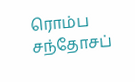ரொம்ப சந்தோசப்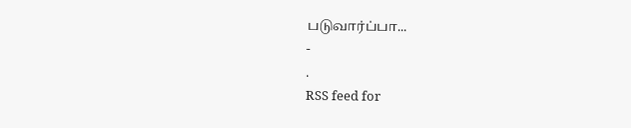படுவார்ப்பா...
-
.
RSS feed for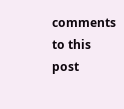comments to this post